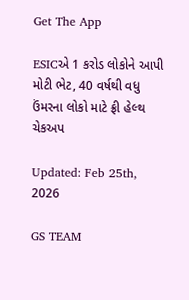Get The App

ESICએ 1 કરોડ લોકોને આપી મોટી ભેટ, 40 વર્ષથી વધુ ઉંમરના લોકો માટે ફ્રી હેલ્થ ચેકઅપ

Updated: Feb 25th, 2026

GS TEAM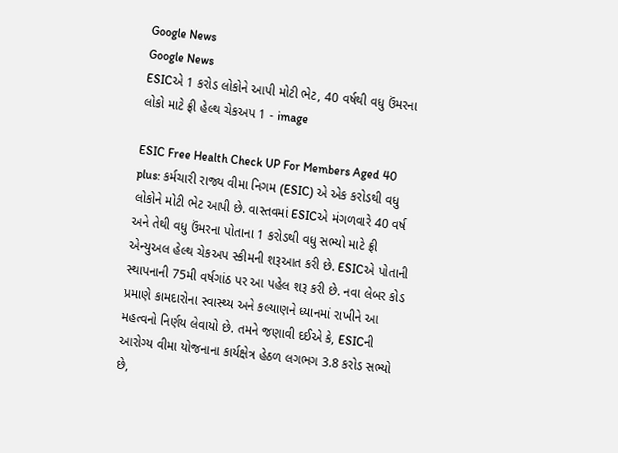Google News
Google News
ESICએ 1 કરોડ લોકોને આપી મોટી ભેટ, 40 વર્ષથી વધુ ઉંમરના લોકો માટે ફ્રી હેલ્થ ચેકઅપ 1 - image

ESIC Free Health Check UP For Members Aged 40 plus: કર્મચારી રાજ્ય વીમા નિગમ (ESIC) એ એક કરોડથી વધુ લોકોને મોટી ભેટ આપી છે. વાસ્તવમાં ESICએ મંગળવારે 40 વર્ષ અને તેથી વધુ ઉંમરના પોતાના 1 કરોડથી વધુ સભ્યો માટે ફ્રી એન્યુઅલ હેલ્થ ચેકઅપ સ્કીમની શરૂઆત કરી છે. ESICએ પોતાની સ્થાપનાની 75મી વર્ષગાંઠ પર આ પહેલ શરૂ કરી છે. નવા લેબર કોડ પ્રમાણે કામદારોના સ્વાસ્થ્ય અને કલ્યાણને ધ્યાનમાં રાખીને આ મહત્વનો નિર્ણય લેવાયો છે. તમને જણાવી દઈએ કે, ESICની આરોગ્ય વીમા યોજનાના કાર્યક્ષેત્ર હેઠળ લગભગ 3.8 કરોડ સભ્યો છે,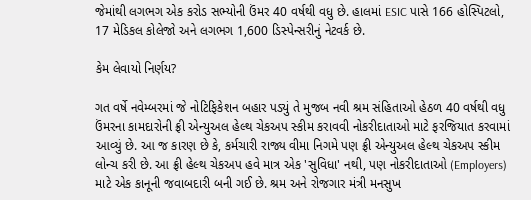જેમાંથી લગભગ એક કરોડ સભ્યોની ઉંમર 40 વર્ષથી વધુ છે. હાલમાં ESIC પાસે 166 હોસ્પિટલો, 17 મેડિકલ કોલેજો અને લગભગ 1,600 ડિસ્પેન્સરીનું નેટવર્ક છે.

કેમ લેવાયો નિર્ણય?

ગત વર્ષે નવેમ્બરમાં જે નોટિફિકેશન બહાર પડ્યું તે મુજબ નવી શ્રમ સંહિતાઓ હેઠળ 40 વર્ષથી વધુ ઉંમરના કામદારોની ફ્રી એન્યુઅલ હેલ્થ ચેકઅપ સ્કીમ કરાવવી નોકરીદાતાઓ માટે ફરજિયાત કરવામાં આવ્યું છે. આ જ કારણ છે કે, કર્મચારી રાજ્ય વીમા નિગમે પણ ફ્રી એન્યુઅલ હેલ્થ ચેકઅપ સ્કીમ લોન્ચ કરી છે. આ ફ્રી હેલ્થ ચેકઅપ હવે માત્ર એક 'સુવિધા' નથી, પણ નોકરીદાતાઓ (Employers) માટે એક કાનૂની જવાબદારી બની ગઈ છે. શ્રમ અને રોજગાર મંત્રી મનસુખ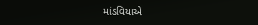માંડવિયાએ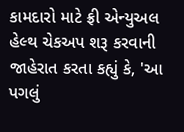કામદારો માટે ફ્રી એન્યુઅલ હેલ્થ ચેકઅપ શરૂ કરવાની જાહેરાત કરતા કહ્યું કે, 'આ પગલું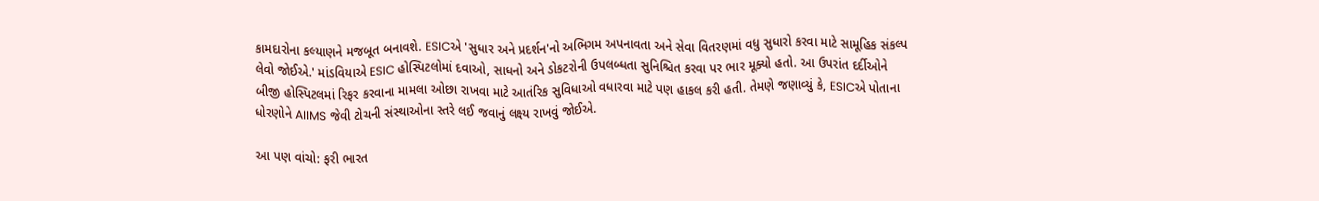કામદારોના કલ્યાણને મજબૂત બનાવશે. ESICએ 'સુધાર અને પ્રદર્શન'નો અભિગમ અપનાવતા અને સેવા વિતરણમાં વધુ સુધારો કરવા માટે સામૂહિક સંકલ્પ લેવો જોઈએ.' માંડવિયાએ ESIC હોસ્પિટલોમાં દવાઓ, સાધનો અને ડોકટરોની ઉપલબ્ધતા સુનિશ્ચિત કરવા પર ભાર મૂક્યો હતો. આ ઉપરાંત દર્દીઓને બીજી હોસ્પિટલમાં રિફર કરવાના મામલા ઓછા રાખવા માટે આતંરિક સુવિધાઓ વધારવા માટે પણ હાકલ કરી હતી. તેમણે જણાવ્યું કે, ESICએ પોતાના ધોરણોને AIIMS જેવી ટોચની સંસ્થાઓના સ્તરે લઈ જવાનું લક્ષ્ય રાખવું જોઈએ.

આ પણ વાંચો: ફરી ભારત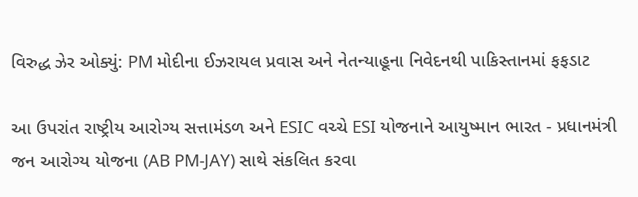વિરુદ્ધ ઝેર ઓક્યું: PM મોદીના ઈઝરાયલ પ્રવાસ અને નેતન્યાહૂના નિવેદનથી પાકિસ્તાનમાં ફફડાટ

આ ઉપરાંત રાષ્ટ્રીય આરોગ્ય સત્તામંડળ અને ESIC વચ્ચે ESI યોજનાને આયુષ્માન ભારત - પ્રધાનમંત્રી જન આરોગ્ય યોજના (AB PM-JAY) સાથે સંકલિત કરવા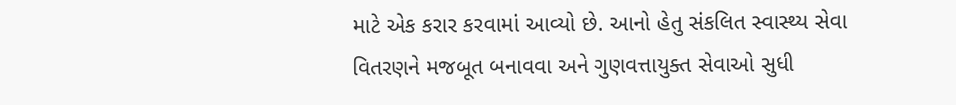માટે એક કરાર કરવામાં આવ્યો છે. આનો હેતુ સંકલિત સ્વાસ્થ્ય સેવા વિતરણને મજબૂત બનાવવા અને ગુણવત્તાયુક્ત સેવાઓ સુધી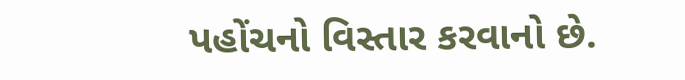પહોંચનો વિસ્તાર કરવાનો છે.